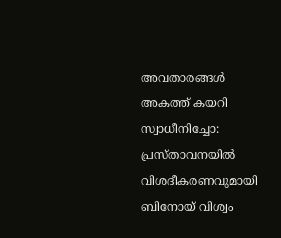അവതാരങ്ങൾ അകത്ത് കയറി സ്വാധീനിച്ചോ: പ്രസ്താവനയിൽ വിശദീകരണവുമായി ബിനോയ് വിശ്വം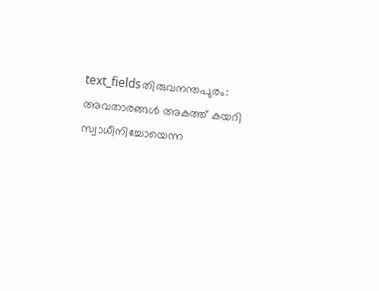text_fieldsതിരുവനന്തപുരം: അവതാരങ്ങൾ അകത്ത് കയറി സ്വാധീനിച്ചോയെന്ന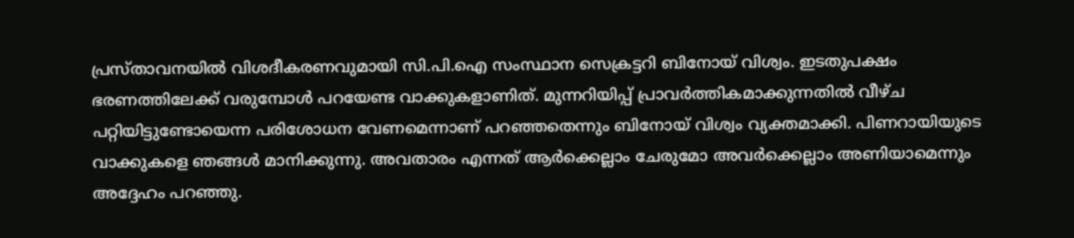പ്രസ്താവനയിൽ വിശദീകരണവുമായി സി.പി.ഐ സംസ്ഥാന സെക്രട്ടറി ബിനോയ് വിശ്വം. ഇടതുപക്ഷം ഭരണത്തിലേക്ക് വരുമ്പോൾ പറയേണ്ട വാക്കുകളാണിത്. മുന്നറിയിപ്പ് പ്രാവർത്തികമാക്കുന്നതിൽ വീഴ്ച പറ്റിയിട്ടുണ്ടോയെന്ന പരിശോധന വേണമെന്നാണ് പറഞ്ഞതെന്നും ബിനോയ് വിശ്വം വ്യക്തമാക്കി. പിണറായിയുടെ വാക്കുകളെ ഞങ്ങൾ മാനിക്കുന്നു. അവതാരം എന്നത് ആർക്കെല്ലാം ചേരുമോ അവർക്കെല്ലാം അണിയാമെന്നും അദ്ദേഹം പറഞ്ഞു.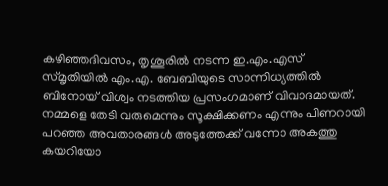കഴിഞ്ഞദിവസം, തൃശൂരിൽ നടന്ന ഇ.എം.എസ് സ്മൃതിയിൽ എം.എ. ബേബിയുടെ സാന്നിധ്യത്തിൽ ബിനോയ് വിശ്വം നടത്തിയ പ്രസംഗമാണ് വിവാദമായത്. നമ്മളെ തേടി വരുമെന്നും സൂക്ഷിക്കണം എന്നും പിണറായി പറഞ്ഞ അവതാരങ്ങൾ അടുത്തേക്ക് വന്നോ അകത്തു കയറിയോ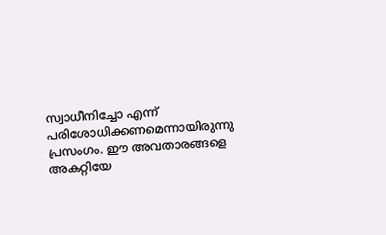സ്വാധീനിച്ചോ എന്ന് പരിശോധിക്കണമെന്നായിരുന്നു പ്രസംഗം. ഈ അവതാരങ്ങളെ അകറ്റിയേ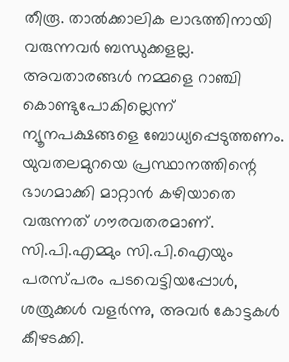തീരൂ. താൽക്കാലിക ലാഭത്തിനായി വരുന്നവർ ബന്ധുക്കളല്ല. അവതാരങ്ങൾ നമ്മളെ റാഞ്ചി കൊണ്ടുപോകില്ലെന്ന് ന്യൂനപക്ഷങ്ങളെ ബോധ്യപ്പെടുത്തണം.
യുവതലമുറയെ പ്രസ്ഥാനത്തിന്റെ ഭാഗമാക്കി മാറ്റാൻ കഴിയാതെ വരുന്നത് ഗൗരവതരമാണ്. സി.പി.എമ്മും സി.പി.ഐയും പരസ്പരം പടവെട്ടിയപ്പോൾ, ശത്രുക്കൾ വളർന്നു, അവർ കോട്ടകൾ കീഴടക്കി.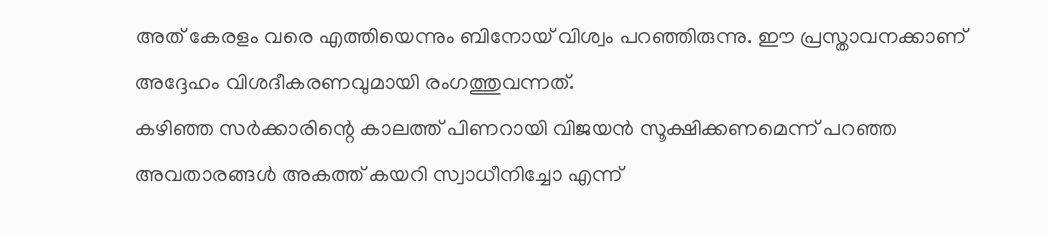അത് കേരളം വരെ എത്തിയെന്നും ബിനോയ് വിശ്വം പറഞ്ഞിരുന്നു. ഈ പ്രസ്താവനക്കാണ് അദ്ദേഹം വിശദീകരണവുമായി രംഗത്തുവന്നത്.
കഴിഞ്ഞ സർക്കാരിന്റെ കാലത്ത് പിണറായി വിജയൻ സൂക്ഷിക്കണമെന്ന് പറഞ്ഞ അവതാരങ്ങൾ അകത്ത് കയറി സ്വാധീനിച്ചോ എന്ന്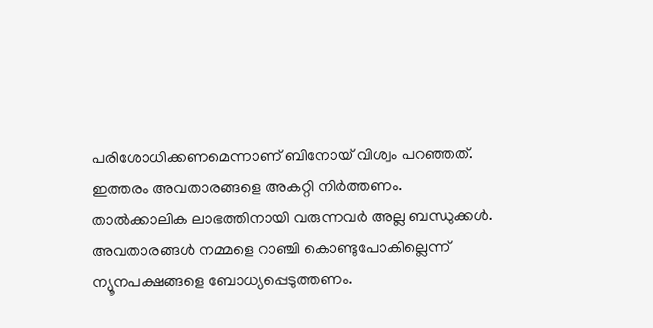പരിശോധിക്കണമെന്നാണ് ബിനോയ് വിശ്വം പറഞ്ഞത്. ഇത്തരം അവതാരങ്ങളെ അകറ്റി നിർത്തണം. താൽക്കാലിക ലാഭത്തിനായി വരുന്നവർ അല്ല ബന്ധുക്കൾ. അവതാരങ്ങൾ നമ്മളെ റാഞ്ചി കൊണ്ടുപോകില്ലെന്ന് ന്യൂനപക്ഷങ്ങളെ ബോധ്യപ്പെടുത്തണം.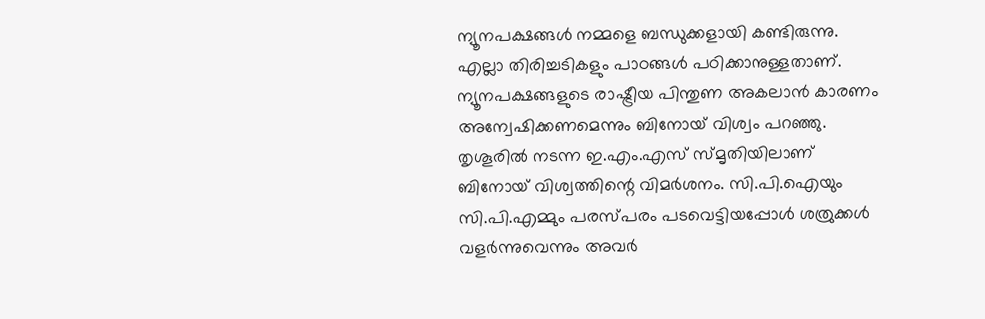ന്യൂനപക്ഷങ്ങൾ നമ്മളെ ബന്ധുക്കളായി കണ്ടിരുന്നു. എല്ലാ തിരിച്ചടികളും പാഠങ്ങൾ പഠിക്കാനുള്ളതാണ്.
ന്യൂനപക്ഷങ്ങളുടെ രാഷ്ട്രീയ പിന്തുണ അകലാൻ കാരണം അന്വേഷിക്കണമെന്നും ബിനോയ് വിശ്വം പറഞ്ഞു. തൃശൂരിൽ നടന്ന ഇ.എം.എസ് സ്മൃതിയിലാണ് ബിനോയ് വിശ്വത്തിന്റെ വിമർശനം. സി.പി.ഐയും സി.പി.എമ്മും പരസ്പരം പടവെട്ടിയപ്പോൾ ശത്രുക്കൾ വളർന്നുവെന്നും അവർ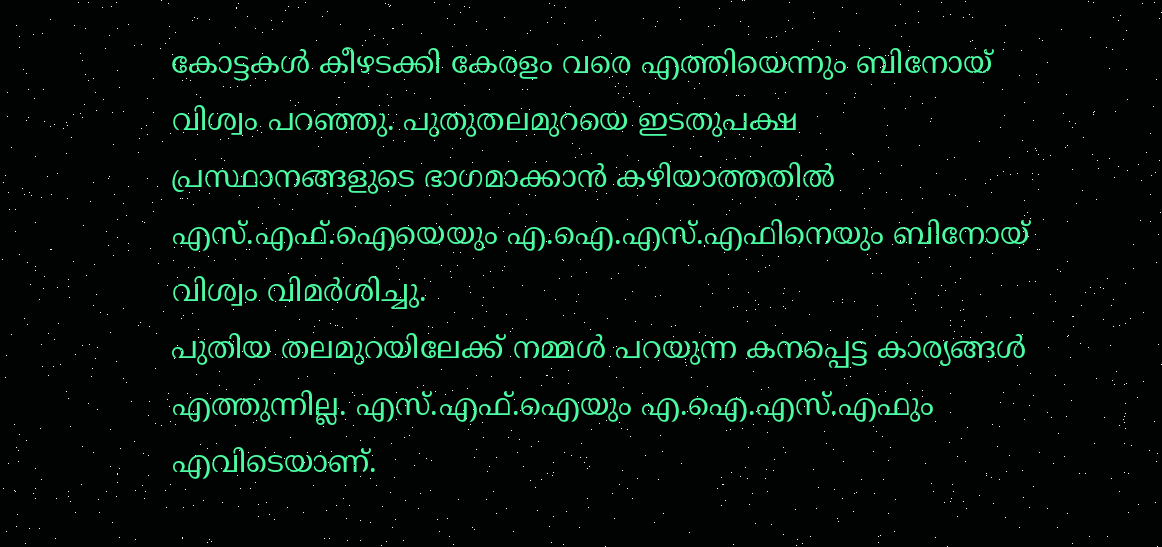കോട്ടകൾ കീഴടക്കി കേരളം വരെ എത്തിയെന്നും ബിനോയ് വിശ്വം പറഞ്ഞു. പുതുതലമുറയെ ഇടതുപക്ഷ പ്രസ്ഥാനങ്ങളുടെ ഭാഗമാക്കാൻ കഴിയാത്തതിൽ എസ്.എഫ്.ഐയെയും എ.ഐ.എസ്.എഫിനെയും ബിനോയ് വിശ്വം വിമർശിച്ചു.
പുതിയ തലമുറയിലേക്ക് നമ്മൾ പറയുന്ന കനപ്പെട്ട കാര്യങ്ങൾ എത്തുന്നില്ല. എസ്.എഫ്.ഐയും എ.ഐ.എസ്.എഫും എവിടെയാണ്.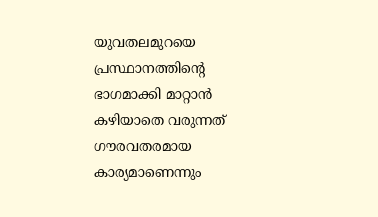യുവതലമുറയെ പ്രസ്ഥാനത്തിന്റെ ഭാഗമാക്കി മാറ്റാൻ കഴിയാതെ വരുന്നത് ഗൗരവതരമായ കാര്യമാണെന്നും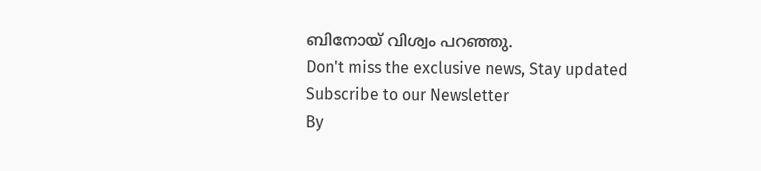ബിനോയ് വിശ്വം പറഞ്ഞു.
Don't miss the exclusive news, Stay updated
Subscribe to our Newsletter
By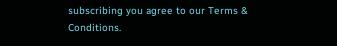subscribing you agree to our Terms & Conditions.